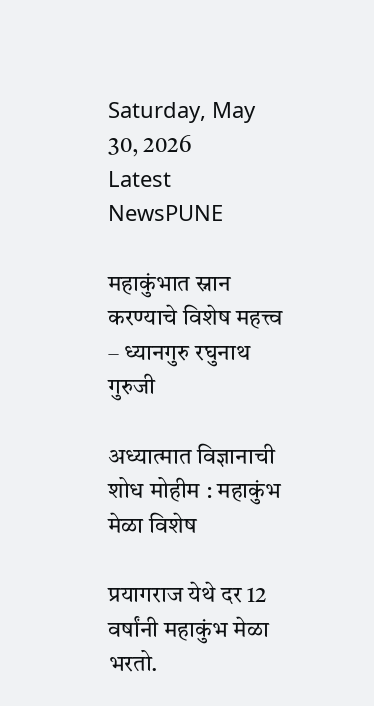Saturday, May 30, 2026
Latest NewsPUNE

महाकुंभात स्नान करण्याचे विशेष महत्त्व – ध्यानगुरु रघुनाथ गुरुजी

अध्यात्मात विज्ञानाची शोध मोहीम : महाकुंभ मेळा विशेष

प्रयागराज येथे दर 12 वर्षांनी महाकुंभ मेळा भरतो.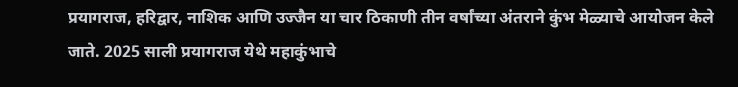प्रयागराज, हरिद्वार, नाशिक आणि उज्जैन या चार ठिकाणी तीन वर्षांच्या अंतराने कुंभ मेळ्याचे आयोजन केले जाते. 2025 साली प्रयागराज येथे महाकुंभाचे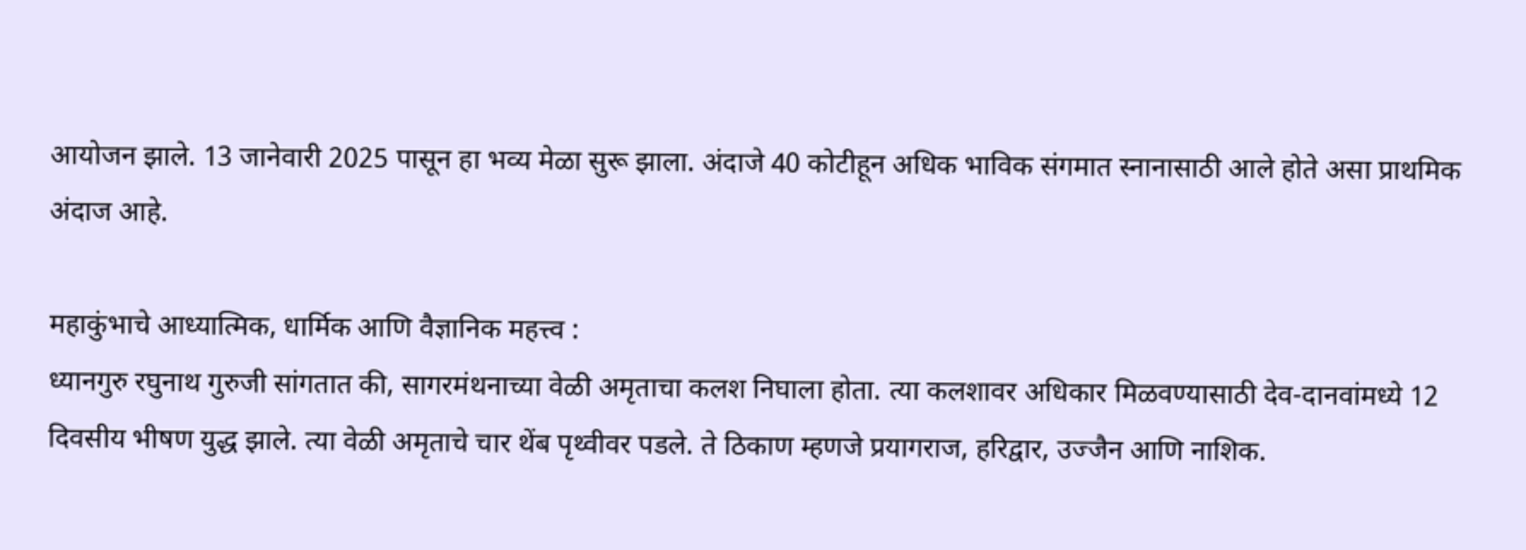आयोजन झाले. 13 जानेवारी 2025 पासून हा भव्य मेळा सुरू झाला. अंदाजे 40 कोटीहून अधिक भाविक संगमात स्नानासाठी आले होते असा प्राथमिक अंदाज आहे.

महाकुंभाचे आध्यात्मिक, धार्मिक आणि वैज्ञानिक महत्त्व :
ध्यानगुरु रघुनाथ गुरुजी सांगतात की, सागरमंथनाच्या वेळी अमृताचा कलश निघाला होता. त्या कलशावर अधिकार मिळवण्यासाठी देव-दानवांमध्ये 12 दिवसीय भीषण युद्ध झाले. त्या वेळी अमृताचे चार थेंब पृथ्वीवर पडले. ते ठिकाण म्हणजे प्रयागराज, हरिद्वार, उज्जैन आणि नाशिक.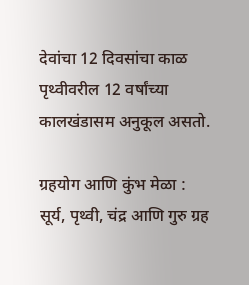देवांचा 12 दिवसांचा काळ पृथ्वीवरील 12 वर्षांच्या कालखंडासम अनुकूल असतो.

ग्रहयोग आणि कुंभ मेळा :
सूर्य, पृथ्वी, चंद्र आणि गुरु ग्रह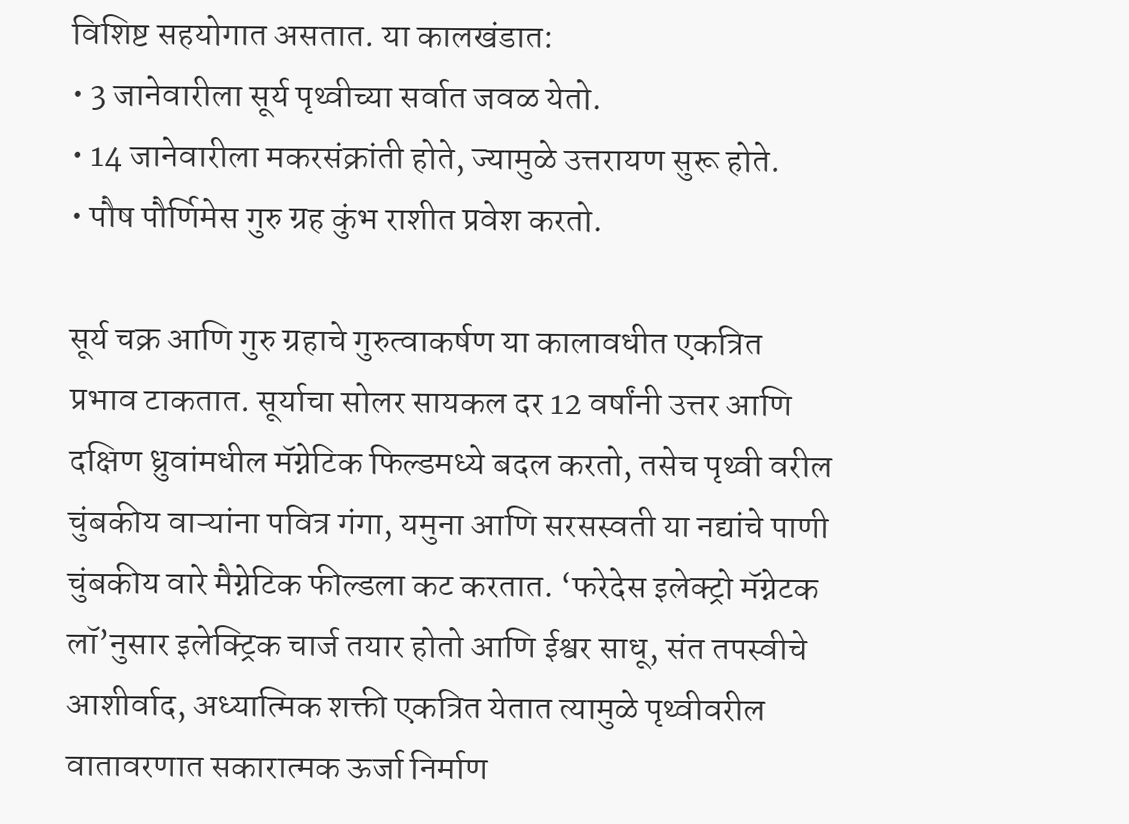विशिष्ट सहयोगात असतात. या कालखंडात:
• 3 जानेवारीला सूर्य पृथ्वीच्या सर्वात जवळ येतो.
• 14 जानेवारीला मकरसंक्रांती होते, ज्यामुळे उत्तरायण सुरू होते.
• पौष पौर्णिमेस गुरु ग्रह कुंभ राशीत प्रवेश करतो.

सूर्य चक्र आणि गुरु ग्रहाचे गुरुत्वाकर्षण या कालावधीत एकत्रित प्रभाव टाकतात. सूर्याचा सोलर सायकल दर 12 वर्षांनी उत्तर आणि दक्षिण ध्रुवांमधील मॅग्नेटिक फिल्डमध्ये बदल करतो, तसेच पृथ्वी वरील चुंबकीय वाऱ्यांना पवित्र गंगा, यमुना आणि सरसस्वती या नद्यांचे पाणी चुंबकीय वारे मैग्नेटिक फील्डला कट करतात. ‘फरेदेस इलेक्ट्रो मॅग्नेटक लॉ’नुसार इलेक्ट्रिक चार्ज तयार होतो आणि ईश्वर साधू, संत तपस्वीचे आशीर्वाद, अध्यात्मिक शक्ती एकत्रित येतात त्यामुळे पृथ्वीवरील वातावरणात सकारात्मक ऊर्जा निर्माण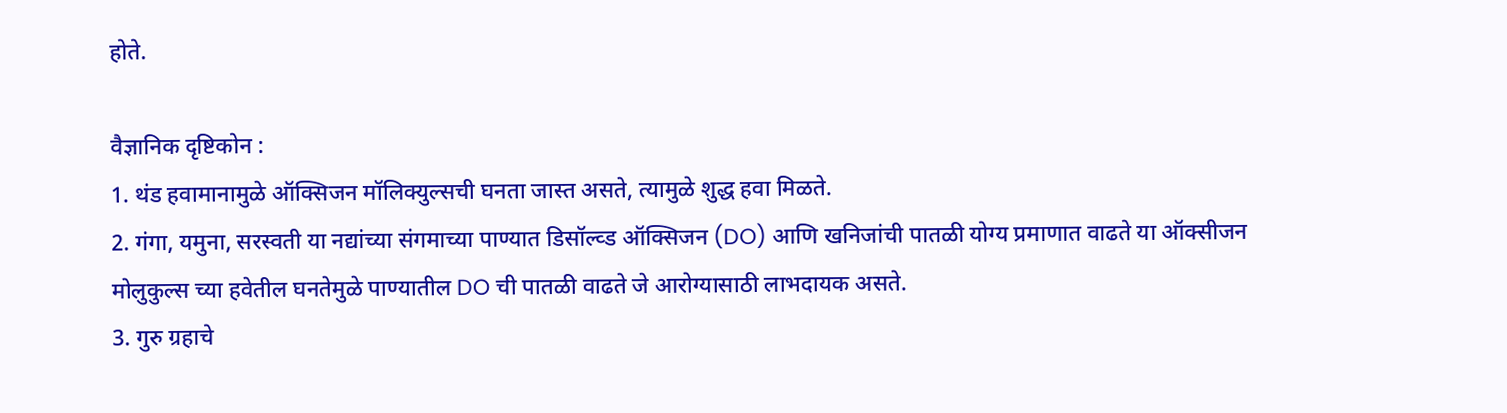होते.

वैज्ञानिक दृष्टिकोन :
1. थंड हवामानामुळे ऑक्सिजन मॉलिक्युल्सची घनता जास्त असते, त्यामुळे शुद्ध हवा मिळते.
2. गंगा, यमुना, सरस्वती या नद्यांच्या संगमाच्या पाण्यात डिसॉल्व्ड ऑक्सिजन (DO) आणि खनिजांची पातळी योग्य प्रमाणात वाढते या ऑक्सीजन मोलुकुल्स च्या हवेतील घनतेमुळे पाण्यातील DO ची पातळी वाढते जे आरोग्यासाठी लाभदायक असते.
3. गुरु ग्रहाचे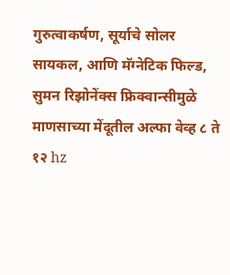गुरुत्वाकर्षण, सूर्याचे सोलर सायकल, आणि मॅग्नेटिक फिल्ड, सुमन रिझोनेंक्स फ्रिक्वान्सीमुळे माणसाच्या मेंदूतील अल्फा वेव्ह ८ ते १२ hz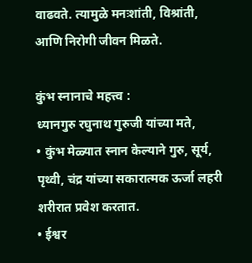वाढवते. त्यामुळे मनःशांती, विश्रांती, आणि निरोगी जीवन मिळते.

कुंभ स्नानाचे महत्त्व :
ध्यानगुरु रघुनाथ गुरुजी यांच्या मते,
• कुंभ मेळ्यात स्नान केल्याने गुरु, सूर्य, पृथ्वी, चंद्र यांच्या सकारात्मक ऊर्जा लहरी शरीरात प्रवेश करतात.
• ईश्वर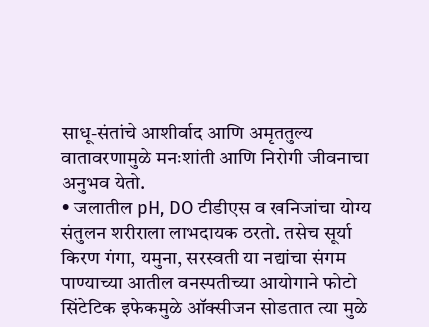साधू-संतांचे आशीर्वाद आणि अमृततुल्य वातावरणामुळे मनःशांती आणि निरोगी जीवनाचा अनुभव येतो.
• जलातील pH, DO टीडीएस व खनिजांचा योग्य संतुलन शरीराला लाभदायक ठरतो. तसेच सूर्या किरण गंगा, यमुना, सरस्वती या नद्यांचा संगम पाण्याच्या आतील वनस्पतीच्या आयोगाने फोटो सिंटेटिक इफेकमुळे ऑक्सीजन सोडतात त्या मुळे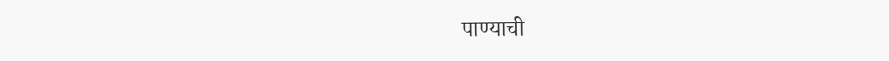पाण्याची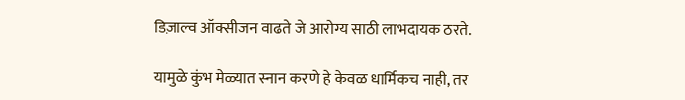डिज़ाल्व ऑक्सीजन वाढते जे आरोग्य साठी लाभदायक ठरते.

यामुळे कुंभ मेळ्यात स्नान करणे हे केवळ धार्मिकच नाही, तर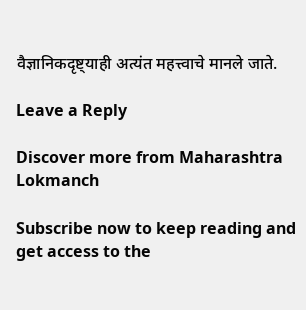वैज्ञानिकदृष्ट्याही अत्यंत महत्त्वाचे मानले जाते.

Leave a Reply

Discover more from Maharashtra Lokmanch

Subscribe now to keep reading and get access to the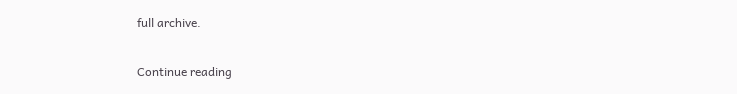full archive.

Continue reading